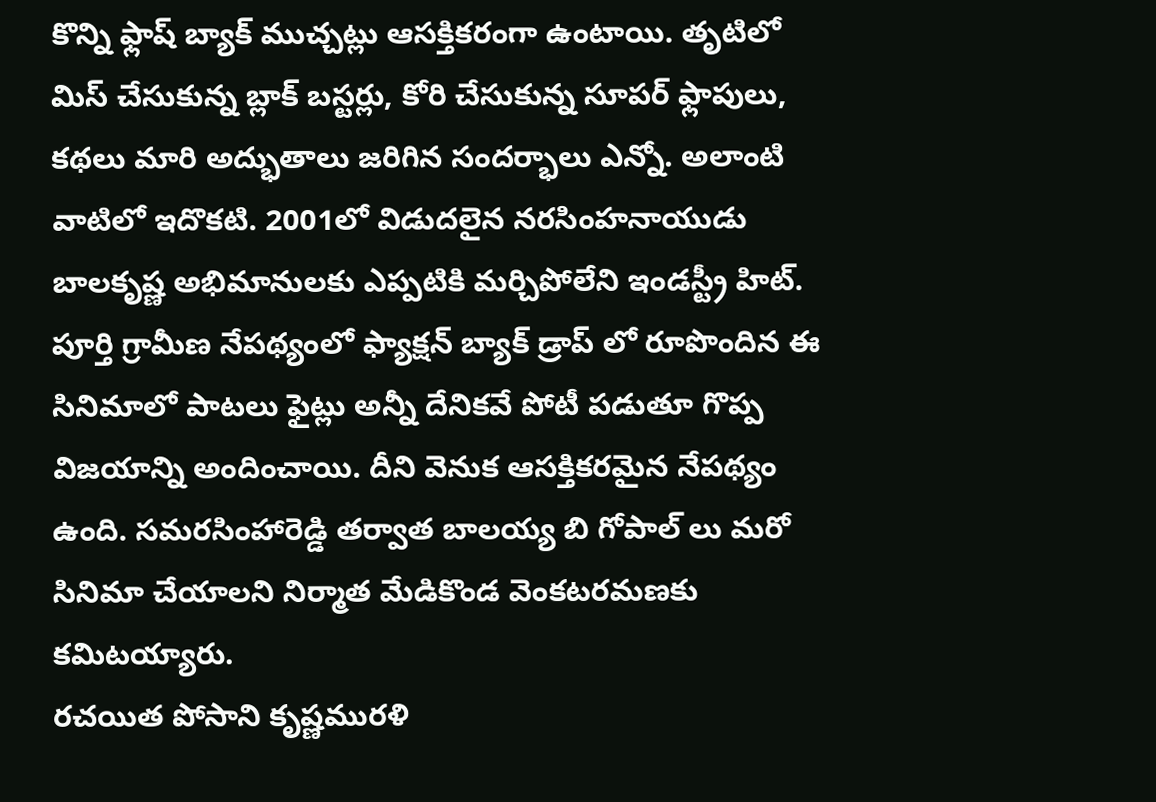కొన్ని ఫ్లాష్ బ్యాక్ ముచ్చట్లు ఆసక్తికరంగా ఉంటాయి. తృటిలో మిస్ చేసుకున్న బ్లాక్ బస్టర్లు, కోరి చేసుకున్న సూపర్ ఫ్లాపులు, కథలు మారి అద్భుతాలు జరిగిన సందర్భాలు ఎన్నో. అలాంటి వాటిలో ఇదొకటి. 2001లో విడుదలైన నరసింహనాయుడు బాలకృష్ణ అభిమానులకు ఎప్పటికి మర్చిపోలేని ఇండస్ట్రీ హిట్. పూర్తి గ్రామీణ నేపథ్యంలో ఫ్యాక్షన్ బ్యాక్ డ్రాప్ లో రూపొందిన ఈ సినిమాలో పాటలు ఫైట్లు అన్నీ దేనికవే పోటీ పడుతూ గొప్ప విజయాన్ని అందించాయి. దీని వెనుక ఆసక్తికరమైన నేపథ్యం ఉంది. సమరసింహారెడ్డి తర్వాత బాలయ్య బి గోపాల్ లు మరో సినిమా చేయాలని నిర్మాత మేడికొండ వెంకటరమణకు కమిటయ్యారు.
రచయిత పోసాని కృష్ణమురళి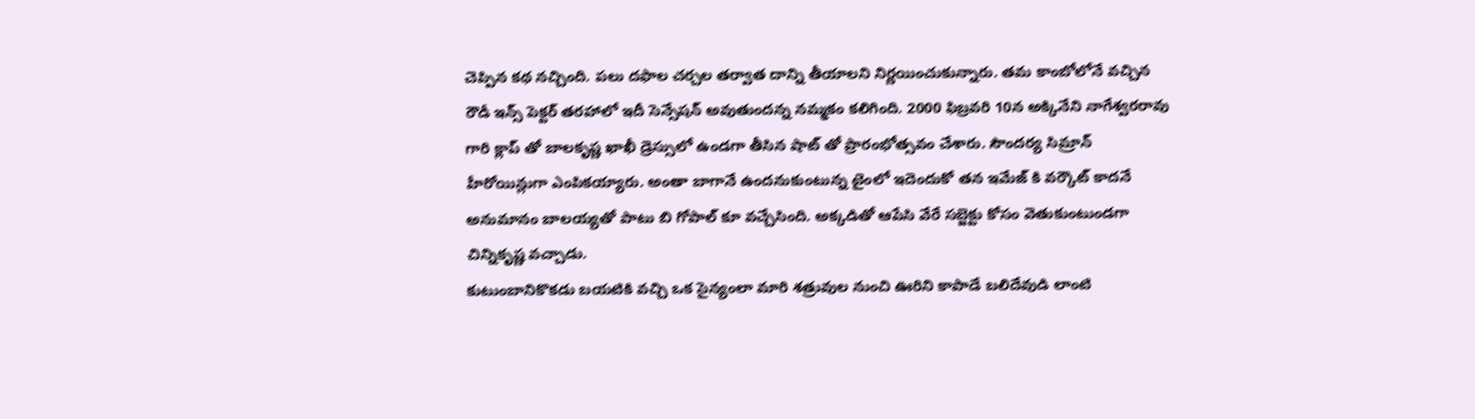చెప్పిన కథ నచ్చింది. పలు దఫాల చర్చల తర్వాత దాన్ని తీయాలని నిర్ణయించుకున్నారు. తమ కాంబోలోనే వచ్చిన రౌడీ ఇన్స్ పెక్టర్ తరహాలో ఇదీ సెన్సేషన్ అవుతుందన్న నమ్మకం కలిగింది. 2000 ఫిబ్రవరి 10న అక్కినేని నాగేశ్వరరావు గారి క్లాప్ తో బాలకృష్ణ ఖాఖీ డ్రెస్సులో ఉండగా తీసిన షాట్ తో ప్రారంభోత్సవం చేశారు. సౌందర్య సిమ్రాన్ హీరోయిన్లుగా ఎంపికయ్యారు. అంతా బాగానే ఉందనుకుంటున్న టైంలో ఇదెందుకో తన ఇమేజ్ కి వర్కౌట్ కాదనే అనుమానం బాలయ్యతో పాటు బి గోపాల్ కూ వచ్చేసింది. అక్కడితో ఆపేసి వేరే సబ్జెక్టు కోసం వెతుకుంటుండగా చిన్నికృష్ణ వచ్చాడు.
కుటుంబానికొకడు బయటికి వచ్చి ఒక సైన్యంలా మారి శత్రువుల నుంచి ఊరిని కాపాడే బలిదేవుడి లాంటి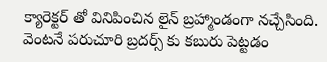క్యారెక్టర్ తో వినిపించిన లైన్ బ్రహ్మాండంగా నచ్చేసింది. వెంటనే పరుచూరి బ్రదర్స్ కు కబురు పెట్టడం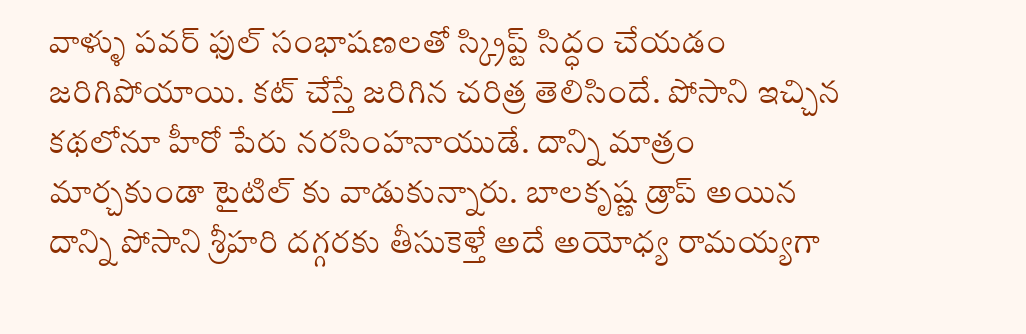వాళ్ళు పవర్ ఫుల్ సంభాషణలతో స్క్రిప్ట్ సిద్ధం చేయడం జరిగిపోయాయి. కట్ చేస్తే జరిగిన చరిత్ర తెలిసిందే. పోసాని ఇచ్చిన కథలోనూ హీరో పేరు నరసింహనాయుడే. దాన్ని మాత్రం మార్చకుండా టైటిల్ కు వాడుకున్నారు. బాలకృష్ణ డ్రాప్ అయిన దాన్ని పోసాని శ్రీహరి దగ్గరకు తీసుకెళ్తే అదే అయోధ్య రామయ్యగా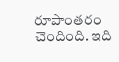రూపాంతరం చెందింది. ఇది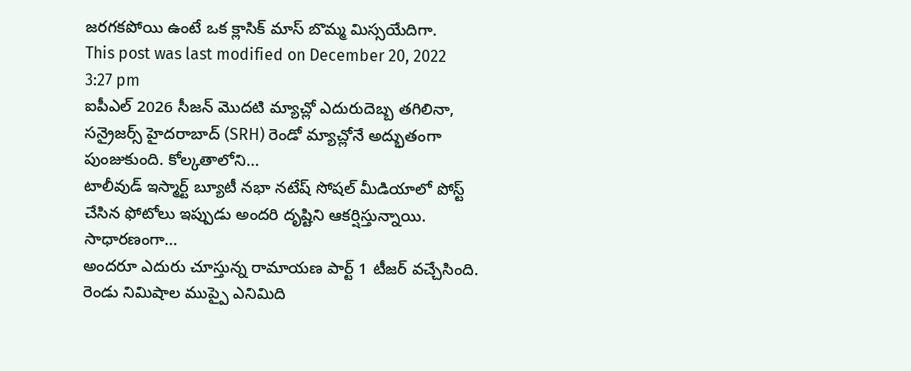జరగకపోయి ఉంటే ఒక క్లాసిక్ మాస్ బొమ్మ మిస్సయేదిగా.
This post was last modified on December 20, 2022 3:27 pm
ఐపీఎల్ 2026 సీజన్ మొదటి మ్యాచ్లో ఎదురుదెబ్బ తగిలినా, సన్రైజర్స్ హైదరాబాద్ (SRH) రెండో మ్యాచ్లోనే అద్భుతంగా పుంజుకుంది. కోల్కతాలోని…
టాలీవుడ్ ఇస్మార్ట్ బ్యూటీ నభా నటేష్ సోషల్ మీడియాలో పోస్ట్ చేసిన ఫోటోలు ఇప్పుడు అందరి దృష్టిని ఆకర్షిస్తున్నాయి. సాధారణంగా…
అందరూ ఎదురు చూస్తున్న రామాయణ పార్ట్ 1 టీజర్ వచ్చేసింది. రెండు నిమిషాల ముప్పై ఎనిమిది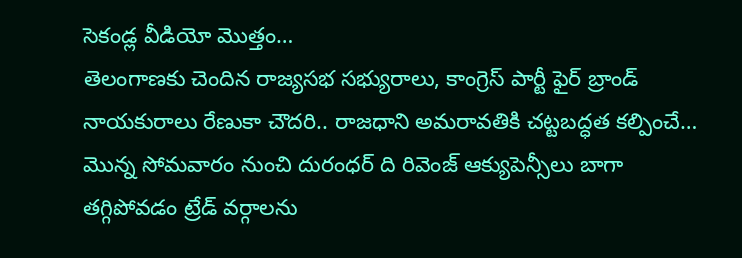సెకండ్ల వీడియో మొత్తం…
తెలంగాణకు చెందిన రాజ్యసభ సభ్యురాలు, కాంగ్రెస్ పార్టీ ఫైర్ బ్రాండ్ నాయకురాలు రేణుకా చౌదరి.. రాజధాని అమరావతికి చట్టబద్ధత కల్పించే…
మొన్న సోమవారం నుంచి దురంధర్ ది రివెంజ్ ఆక్యుపెన్సీలు బాగా తగ్గిపోవడం ట్రేడ్ వర్గాలను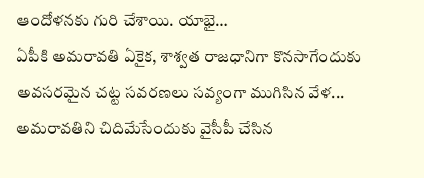ఆందోళనకు గురి చేశాయి. యాభై…
ఏపీకి అమరావతి ఏకైక, శాశ్వత రాజధానిగా కొనసాగేందుకు అవసరమైన చట్ట సవరణలు సవ్యంగా ముగిసిన వేళ... అమరావతిని చిదిమేసేందుకు వైసీపీ చేసిన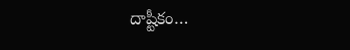దాష్టీకం…